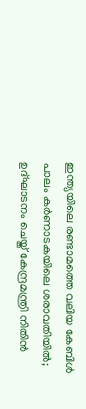ഇന്ത്യയിലെ രണ്ടാമത്തെ വലിയ കേബിള്‍ പാലം കര്‍ണാടകയിലെ ശരാവതിയില്‍; ഉദ്‌ഘാടനം ചെയ്ത് കേന്ദ്രമന്ത്രി നിതിൻ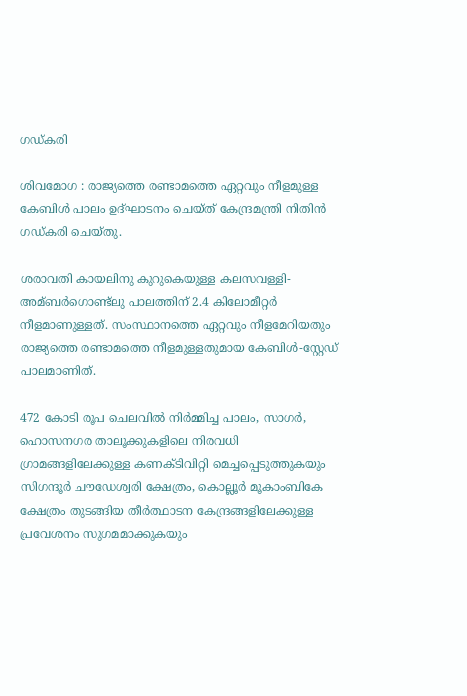ഗഡ്കരി

ശിവമോഗ : രാജ്യത്തെ രണ്ടാമത്തെ ഏറ്റവും നീളമുള്ള കേബിള്‍ പാലം ഉദ്‌ഘാടനം ചെയ്ത് കേന്ദ്രമന്ത്രി നിതിൻ ഗഡ്കരി ചെയ്തു.

ശരാവതി കായലിനു കുറുകെയുള്ള കലസവള്ളി-അമ്ബർഗൊണ്ട്ലു പാലത്തിന് 2.4 കിലോമീറ്റർ നീളമാണുള്ളത്. സംസ്ഥാനത്തെ ഏറ്റവും നീളമേറിയതും രാജ്യത്തെ രണ്ടാമത്തെ നീളമുള്ളതുമായ കേബിള്‍-സ്റ്റേഡ് പാലമാണിത്.

472 കോടി രൂപ ചെലവില്‍ നിർമ്മിച്ച പാലം, സാഗർ, ഹൊസനഗര താലൂക്കുകളിലെ നിരവധി ഗ്രാമങ്ങളിലേക്കുള്ള കണക്ടിവിറ്റി മെച്ചപ്പെടുത്തുകയും സിഗന്ദൂർ ചൗഡേശ്വരി ക്ഷേത്രം, കൊല്ലൂർ മൂകാംബികേ ക്ഷേത്രം തുടങ്ങിയ തീർത്ഥാടന കേന്ദ്രങ്ങളിലേക്കുള്ള പ്രവേശനം സുഗമമാക്കുകയും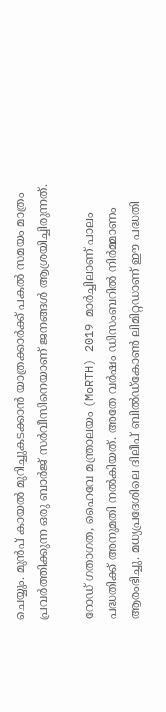ചെയ്യും. മുൻപ് കായല്‍ മുറിച്ചുകടക്കാൻ യാത്രക്കാർക്ക് പകല്‍ സമയം മാത്രം പ്രവർത്തിക്കുന്ന ഒരു ബാർജ് സർവീസിനെയാണ് ജനങ്ങള്‍ ആശ്രയിച്ചിരുന്നത്.

റോഡ് ഗതാഗത, ഹൈവേ മന്ത്രാലയം (MoRTH) 2019 മാർച്ചിലാണ് പാലം പദ്ധതിക്ക് അനുമതി നല്‍കിയത്. അതേ വർഷം ഡിസംബറില്‍ നിർമ്മാണം ആരംഭിച്ചു. മധ്യപ്രദേശിലെ ദിലീപ് ബില്‍ഡ്കോണ്‍ ലിമിറ്റഡാണ് ഈ പദ്ധതി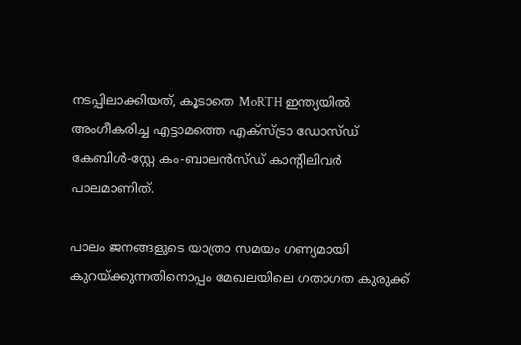നടപ്പിലാക്കിയത്, കൂടാതെ MoRTH ഇന്ത്യയില്‍ അംഗീകരിച്ച എട്ടാമത്തെ എക്സ്ട്രാ ഡോസ്ഡ് കേബിള്‍-സ്റ്റേ കം-ബാലൻസ്ഡ് കാന്റിലിവർ പാലമാണിത്.

പാലം ജനങ്ങളുടെ യാത്രാ സമയം ഗണ്യമായി കുറയ്‌ക്കുന്നതിനൊപ്പം മേഖലയിലെ ഗതാഗത കുരുക്ക്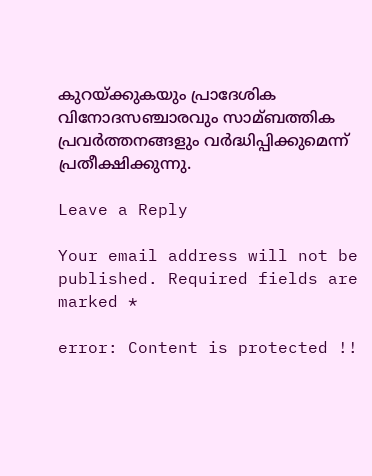കുറയ്‌ക്കുകയും പ്രാദേശിക വിനോദസഞ്ചാരവും സാമ്ബത്തിക പ്രവർത്തനങ്ങളും വർദ്ധിപ്പിക്കുമെന്ന് പ്രതീക്ഷിക്കുന്നു.

Leave a Reply

Your email address will not be published. Required fields are marked *

error: Content is protected !!